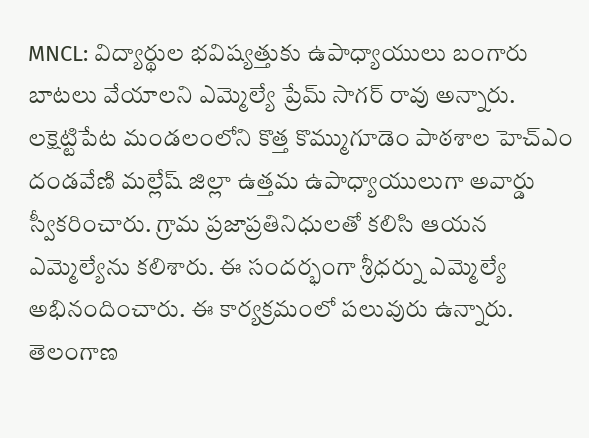MNCL: విద్యార్థుల భవిష్యత్తుకు ఉపాధ్యాయులు బంగారు బాటలు వేయాలని ఎమ్మెల్యే ప్రేమ్ సాగర్ రావు అన్నారు. లక్షెట్టిపేట మండలంలోని కొత్త కొమ్ముగూడెం పాఠశాల హెచ్ఎం దండవేణి మల్లేష్ జిల్లా ఉత్తమ ఉపాధ్యాయులుగా అవార్డు స్వీకరించారు. గ్రామ ప్రజాప్రతినిధులతో కలిసి ఆయన ఎమ్మెల్యేను కలిశారు. ఈ సందర్భంగా శ్రీధర్ను ఎమ్మెల్యే అభినందించారు. ఈ కార్యక్రమంలో పలువురు ఉన్నారు.
తెలంగాణ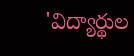'విద్యార్థుల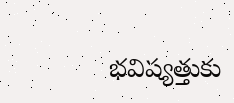భవిష్యత్తుకు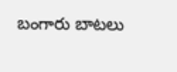బంగారు బాటలు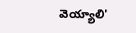వెయ్యాలి'